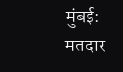मुंबई: मतदार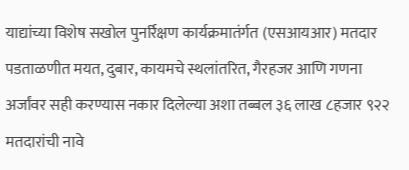याद्यांच्या विशेष सखोल पुनर्रिक्षण कार्यक्रमातंर्गत (एसआयआर) मतदार पडताळणीत मयत, दुबार, कायमचे स्थलांतरित, गैरहजर आणि गणना अर्जांवर सही करण्यास नकार दिलेल्या अशा तब्बल ३६ लाख ८हजार ९२२ मतदारांची नावे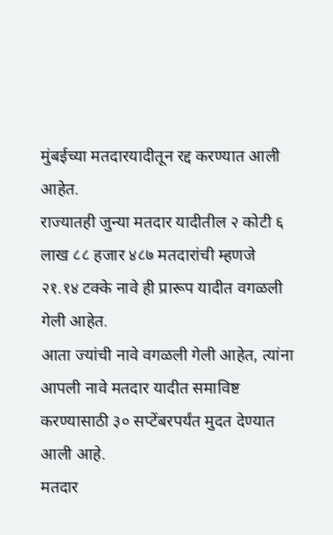मुंबईच्या मतदारयादीतून रद्द करण्यात आली आहेत.
राज्यातही जुन्या मतदार यादीतील २ कोटी ६ लाख ८८ हजार ४८७ मतदारांची म्हणजे २१.१४ टक्के नावे ही प्रारूप यादीत वगळली गेली आहेत.
आता ज्यांची नावे वगळली गेली आहेत, त्यांना आपली नावे मतदार यादीत समाविष्ट करण्यासाठी ३० सप्टेंबरपर्यंत मुदत देण्यात आली आहे.
मतदार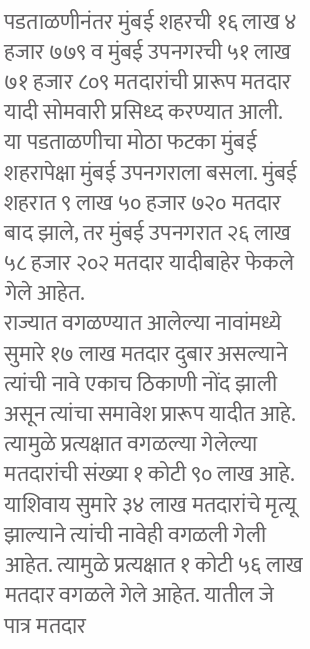पडताळणीनंतर मुंबई शहरची १६ लाख ४ हजार ७७९ व मुंबई उपनगरची ५१ लाख ७१ हजार ८०९ मतदारांची प्रारूप मतदार यादी सोमवारी प्रसिध्द करण्यात आली.
या पडताळणीचा मोठा फटका मुंबई शहरापेक्षा मुंबई उपनगराला बसला. मुंबई शहरात ९ लाख ५० हजार ७२० मतदार बाद झाले, तर मुंबई उपनगरात २६ लाख ५८ हजार २०२ मतदार यादीबाहेर फेकले गेले आहेत.
राज्यात वगळण्यात आलेल्या नावांमध्ये सुमारे १७ लाख मतदार दुबार असल्याने त्यांची नावे एकाच ठिकाणी नोंद झाली असून त्यांचा समावेश प्रारूप यादीत आहे. त्यामुळे प्रत्यक्षात वगळल्या गेलेल्या मतदारांची संख्या १ कोटी ९० लाख आहे.
याशिवाय सुमारे ३४ लाख मतदारांचे मृत्यू झाल्याने त्यांची नावेही वगळली गेली आहेत. त्यामुळे प्रत्यक्षात १ कोटी ५६ लाख मतदार वगळले गेले आहेत. यातील जे पात्र मतदार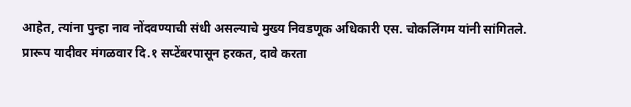आहेत, त्यांना पुन्हा नाव नोंदवण्याची संधी असल्याचे मुख्य निवडणूक अधिकारी एस. चोकलिंगम यांनी सांगितले.
प्रारूप यादीवर मंगळवार दि.१ सप्टेंबरपासून हरकत, दावे करता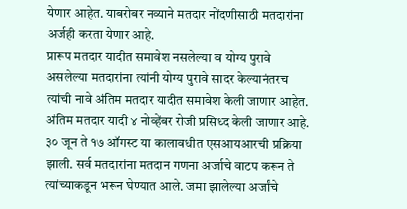येणार आहेत. याबरोबर नव्याने मतदार नोंदणीसाठी मतदारांना अर्जही करता येणार आहे.
प्रारूप मतदार यादीत समावेश नसलेल्या व योग्य पुरावे असलेल्या मतदारांना त्यांनी योग्य पुरावे सादर केल्यानंतरच त्यांची नावे अंतिम मतदार यादीत समावेश केली जाणार आहेत. अंतिम मतदार यादी ४ नोव्हेंबर रोजी प्रसिध्द केली जाणार आहे.
३० जून ते १७ ऑगस्ट या कालावधीत एसआयआरची प्रक्रिया झाली. सर्व मतदारांना मतदान गणना अर्जाचे वाटप करून ते त्यांच्याकडून भरून घेण्यात आले. जमा झालेल्या अर्जांचे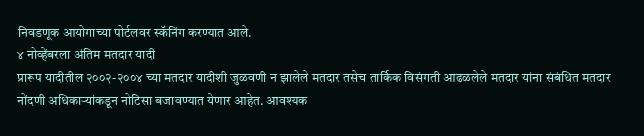निवडणूक आयोगाच्या पोर्टलवर स्कॅनिंग करण्यात आले.
४ नोव्हेंबरला अंतिम मतदार यादी
प्रारूप यादीतील २००२-२००४ च्या मतदार यादीशी जुळवणी न झालेले मतदार तसेच तार्किक विसंगती आढळलेले मतदार यांना संबंधित मतदार नोंदणी अधिकाऱ्यांकडून नोटिसा बजावण्यात येणार आहेत. आवश्यक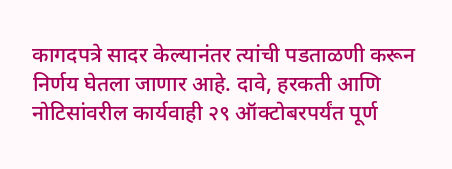कागदपत्रे सादर केल्यानंतर त्यांची पडताळणी करून निर्णय घेतला जाणार आहे. दावे, हरकती आणि नोटिसांवरील कार्यवाही २९ ऑक्टोबरपर्यंत पूर्ण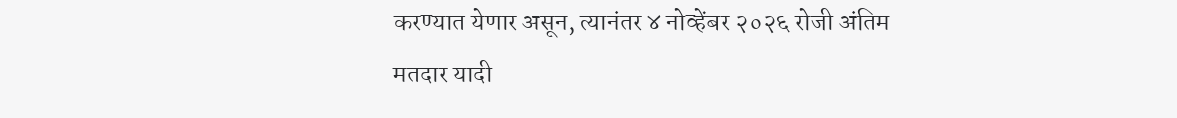करण्यात येणार असून, त्यानंतर ४ नोव्हेंबर २०२६ रोजी अंतिम मतदार यादी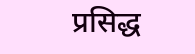प्रसिद्ध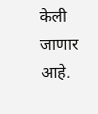केली जाणार आहे.